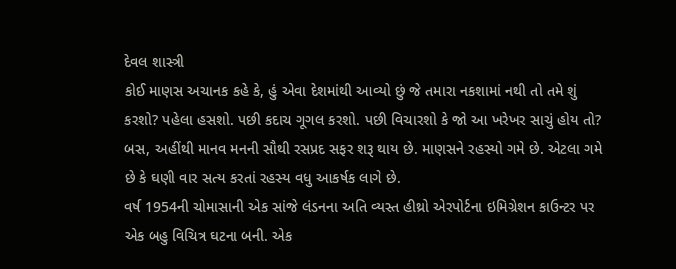દેવલ શાસ્ત્રી
કોઈ માણસ અચાનક કહે કે, હું એવા દેશમાંથી આવ્યો છું જે તમારા નકશામાં નથી તો તમે શું કરશો? પહેલા હસશો. પછી કદાચ ગૂગલ કરશો. પછી વિચારશો કે જો આ ખરેખર સાચું હોય તો? બસ, અહીંથી માનવ મનની સૌથી રસપ્રદ સફર શરૂ થાય છે. માણસને રહસ્યો ગમે છે. એટલા ગમે છે કે ઘણી વાર સત્ય કરતાં રહસ્ય વધુ આકર્ષક લાગે છે.
વર્ષ 1954ની ચોમાસાની એક સાંજે લંડનના અતિ વ્યસ્ત હીથ્રો એરપોર્ટના ઇમિગ્રેશન કાઉન્ટર પર એક બહુ વિચિત્ર ઘટના બની. એક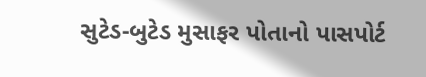સુટેડ-બુટેડ મુસાફર પોતાનો પાસપોર્ટ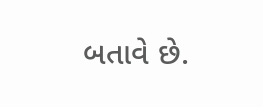બતાવે છે.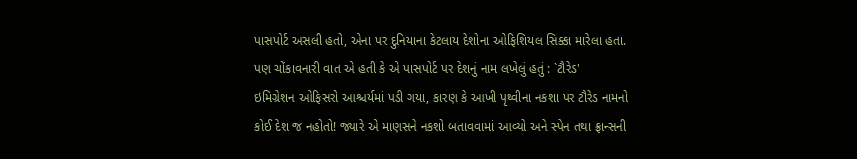પાસપોર્ટ અસલી હતો, એના પર દુનિયાના કેટલાય દેશોના ઓફિશિયલ સિક્કા મારેલા હતા. પણ ચોંકાવનારી વાત એ હતી કે એ પાસપોર્ટ પર દેશનું નામ લખેલું હતું : `ટૌરેડ'
ઇમિગ્રેશન ઓફિસરો આશ્ચર્યમાં પડી ગયા, કારણ કે આખી પૃથ્વીના નકશા પર ટૌરેડ નામનો કોઈ દેશ જ નહોતો! જ્યારે એ માણસને નકશો બતાવવામાં આવ્યો અને સ્પેન તથા ફ્રાન્સની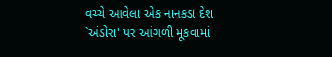વચ્ચે આવેલા એક નાનકડા દેશ `અંડોરા' પર આંગળી મૂકવામાં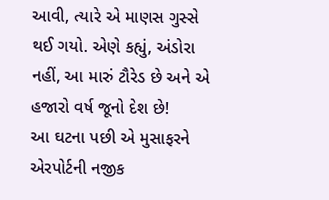આવી, ત્યારે એ માણસ ગુસ્સે થઈ ગયો. એણે કહ્યું, અંડોરા નહીં, આ મારું ટૌરેડ છે અને એ હજારો વર્ષ જૂનો દેશ છે!
આ ઘટના પછી એ મુસાફરને એરપોર્ટની નજીક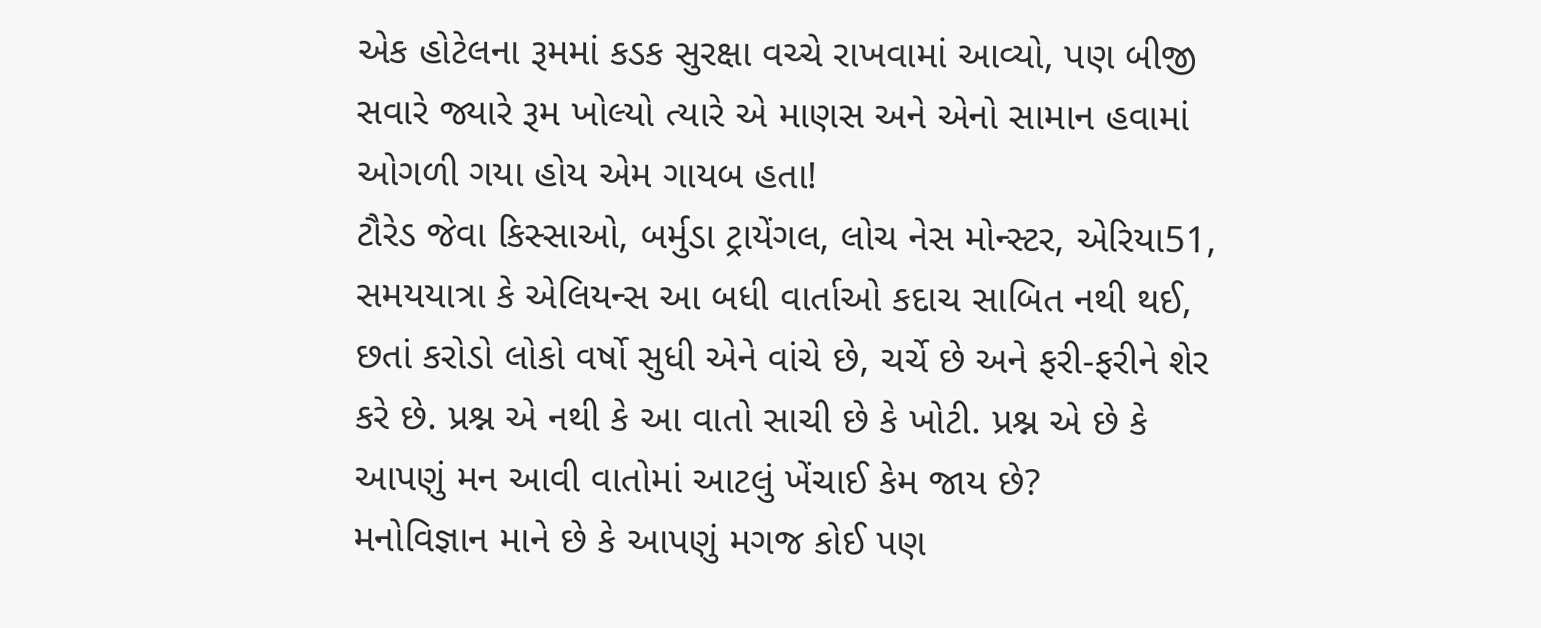એક હોટેલના રૂમમાં કડક સુરક્ષા વચ્ચે રાખવામાં આવ્યો, પણ બીજી સવારે જ્યારે રૂમ ખોલ્યો ત્યારે એ માણસ અને એનો સામાન હવામાં ઓગળી ગયા હોય એમ ગાયબ હતા!
ટૌરેડ જેવા કિસ્સાઓ, બર્મુડા ટ્રાયેંગલ, લોચ નેસ મોન્સ્ટર, એરિયા51, સમયયાત્રા કે એલિયન્સ આ બધી વાર્તાઓ કદાચ સાબિત નથી થઈ, છતાં કરોડો લોકો વર્ષો સુધી એને વાંચે છે, ચર્ચે છે અને ફરી-ફરીને શેર કરે છે. પ્રશ્ન એ નથી કે આ વાતો સાચી છે કે ખોટી. પ્રશ્ન એ છે કે આપણું મન આવી વાતોમાં આટલું ખેંચાઈ કેમ જાય છે?
મનોવિજ્ઞાન માને છે કે આપણું મગજ કોઈ પણ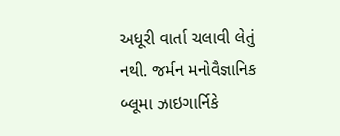અધૂરી વાર્તા ચલાવી લેતું નથી. જર્મન મનોવૈજ્ઞાનિક બ્લૂમા ઝાઇગાર્નિકે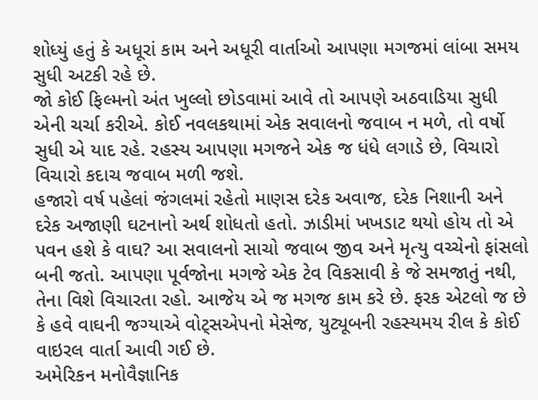શોધ્યું હતું કે અધૂરાં કામ અને અધૂરી વાર્તાઓ આપણા મગજમાં લાંબા સમય સુધી અટકી રહે છે.
જો કોઈ ફિલ્મનો અંત ખુલ્લો છોડવામાં આવે તો આપણે અઠવાડિયા સુધી એની ચર્ચા કરીએ. કોઈ નવલકથામાં એક સવાલનો જવાબ ન મળે, તો વર્ષો સુધી એ યાદ રહે. રહસ્ય આપણા મગજને એક જ ધંધે લગાડે છે, વિચારો વિચારો કદાચ જવાબ મળી જશે.
હજારો વર્ષ પહેલાં જંગલમાં રહેતો માણસ દરેક અવાજ, દરેક નિશાની અને દરેક અજાણી ઘટનાનો અર્થ શોધતો હતો. ઝાડીમાં ખખડાટ થયો હોય તો એ પવન હશે કે વાઘ? આ સવાલનો સાચો જવાબ જીવ અને મૃત્યુ વચ્ચેનો ફાંસલો બની જતો. આપણા પૂર્વજોના મગજે એક ટેવ વિકસાવી કે જે સમજાતું નથી, તેના વિશે વિચારતા રહો. આજેય એ જ મગજ કામ કરે છે. ફરક એટલો જ છે કે હવે વાઘની જગ્યાએ વોટ્સએપનો મેસેજ, યુટ્યૂબની રહસ્યમય રીલ કે કોઈ વાઇરલ વાર્તા આવી ગઈ છે.
અમેરિકન મનોવૈજ્ઞાનિક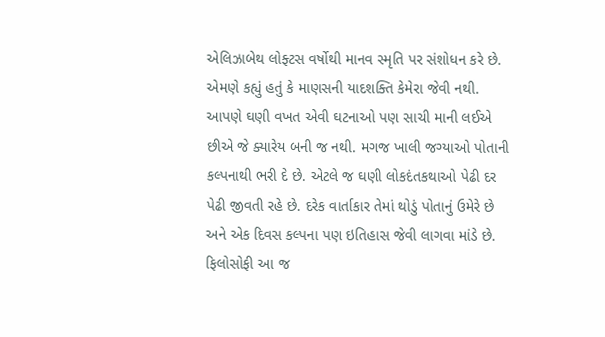એલિઝાબેથ લોફ્ટસ વર્ષોથી માનવ સ્મૃતિ પર સંશોધન કરે છે. એમણે કહ્યું હતું કે માણસની યાદશક્તિ કેમેરા જેવી નથી. આપણે ઘણી વખત એવી ઘટનાઓ પણ સાચી માની લઈએ છીએ જે ક્યારેય બની જ નથી. મગજ ખાલી જગ્યાઓ પોતાની કલ્પનાથી ભરી દે છે. એટલે જ ઘણી લોકદંતકથાઓ પેઢી દર પેઢી જીવતી રહે છે. દરેક વાર્તાકાર તેમાં થોડું પોતાનું ઉમેરે છે અને એક દિવસ કલ્પના પણ ઇતિહાસ જેવી લાગવા માંડે છે.
ફિલોસોફી આ જ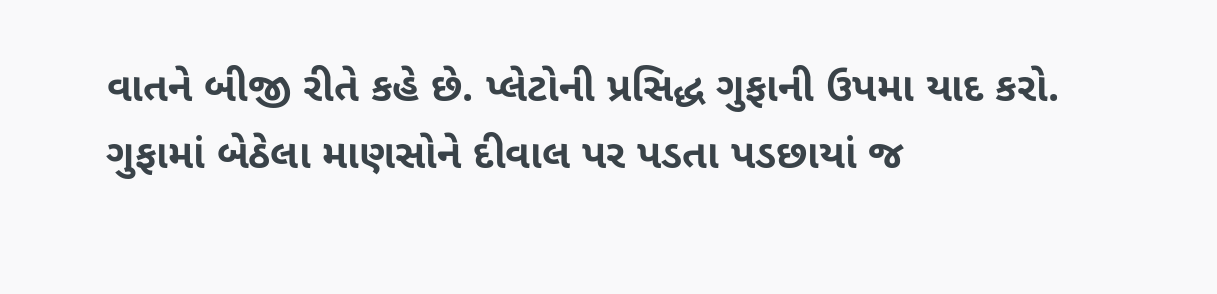વાતને બીજી રીતે કહે છે. પ્લેટોની પ્રસિદ્ધ ગુફાની ઉપમા યાદ કરો. ગુફામાં બેઠેલા માણસોને દીવાલ પર પડતા પડછાયાં જ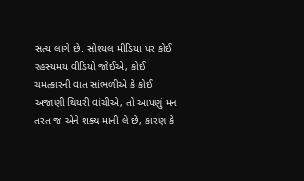સત્ય લાગે છે. સોશ્યલ મીડિયા પર કોઈ રહસ્યમય વીડિયો જોઈએ, કોઈ ચમત્કારની વાત સાંભળીએ કે કોઈ અજાણી થિયરી વાંચીએ, તો આપણું મન તરત જ એને શક્ય માની લે છે, કારણ કે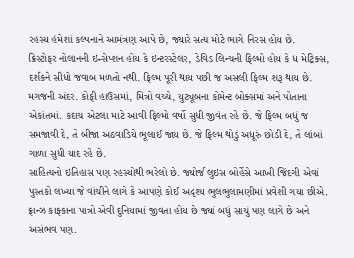રહસ્ય હંમેશાં કલ્પનાને આમંત્રણ આપે છે, જ્યારે સત્ય મોટે ભાગે નિરસ હોય છે.
ક્રિસ્ટોફર નોલાનની ઇન્સેપ્શન હોય કે ઇન્ટરસ્ટેલર, ડેવિડ લિન્ચની ફિલ્મો હોય કે ધ મેટ્રિક્સ, દર્શકને સીધો જવાબ મળતો નથી. ફિલ્મ પૂરી થાય પછી જ અસલી ફિલ્મ શરૂ થાય છે. મગજની અંદર. કોફી હાઉસમાં, મિત્રો વચ્ચે, યુટ્યૂબના કોમેન્ટ બોક્સમાં અને પોતાના એકાંતમાં. કદાચ એટલા માટે આવી ફિલ્મો વર્ષો સુધી જીવંત રહે છે. જે ફિલ્મ બધું જ સમજાવી દે, તે બીજા અઠવાડિયે ભૂલાઈ જાય છે. જે ફિલ્મ થોડું અધૂરું છોડી દે, તે લાંબાં ગાળા સુધી યાદ રહે છે.
સાહિત્યનો ઇતિહાસ પણ રહસ્યોથી ભરેલો છે. જ્યોર્જ લુઇસ બોર્હેસે આખી જિંદગી એવાં પુસ્તકો લખ્યા જે વાંચીને લાગે કે આપણે કોઈ અદૃશ્ય ભુલભુલામણીમાં પ્રવેશી ગયા છીએ. ફ્રાન્ઝ કાફ્કાના પાત્રો એવી દુનિયામાં જીવતા હોય છે જ્યાં બધું સાચું પણ લાગે છે અને અસંભવ પણ.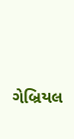ગેબ્રિયલ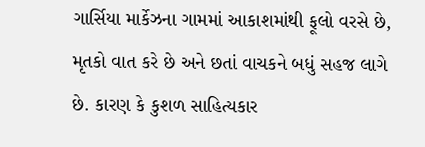ગાર્સિયા માર્કેઝના ગામમાં આકાશમાંથી ફૂલો વરસે છે, મૃતકો વાત કરે છે અને છતાં વાચકને બધું સહજ લાગે છે. કારણ કે કુશળ સાહિત્યકાર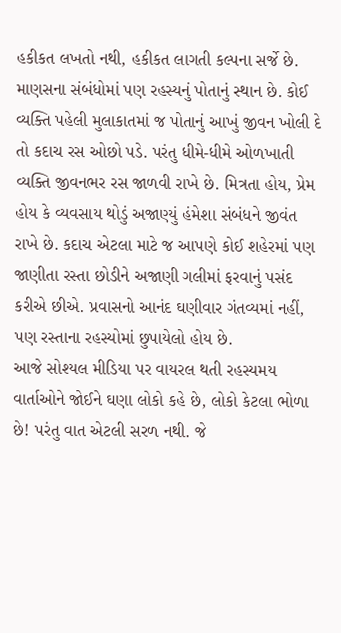હકીકત લખતો નથી, હકીકત લાગતી કલ્પના સર્જે છે.
માણસના સંબંધોમાં પણ રહસ્યનું પોતાનું સ્થાન છે. કોઈ વ્યક્તિ પહેલી મુલાકાતમાં જ પોતાનું આખું જીવન ખોલી દે તો કદાચ રસ ઓછો પડે. પરંતુ ધીમે-ધીમે ઓળખાતી વ્યક્તિ જીવનભર રસ જાળવી રાખે છે. મિત્રતા હોય, પ્રેમ હોય કે વ્યવસાય થોડું અજાણ્યું હંમેશા સંબંધને જીવંત રાખે છે. કદાચ એટલા માટે જ આપણે કોઈ શહેરમાં પણ જાણીતા રસ્તા છોડીને અજાણી ગલીમાં ફરવાનું પસંદ કરીએ છીએ. પ્રવાસનો આનંદ ઘણીવાર ગંતવ્યમાં નહીં, પણ રસ્તાના રહસ્યોમાં છુપાયેલો હોય છે.
આજે સોશ્યલ મીડિયા પર વાયરલ થતી રહસ્યમય વાર્તાઓને જોઈને ઘણા લોકો કહે છે, લોકો કેટલા ભોળા છે! પરંતુ વાત એટલી સરળ નથી. જે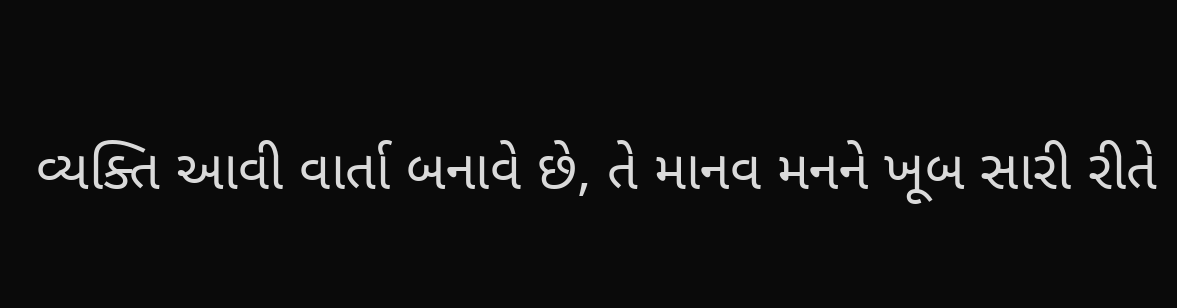વ્યક્તિ આવી વાર્તા બનાવે છે, તે માનવ મનને ખૂબ સારી રીતે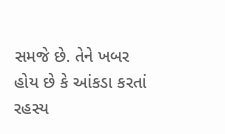સમજે છે. તેને ખબર હોય છે કે આંકડા કરતાં રહસ્ય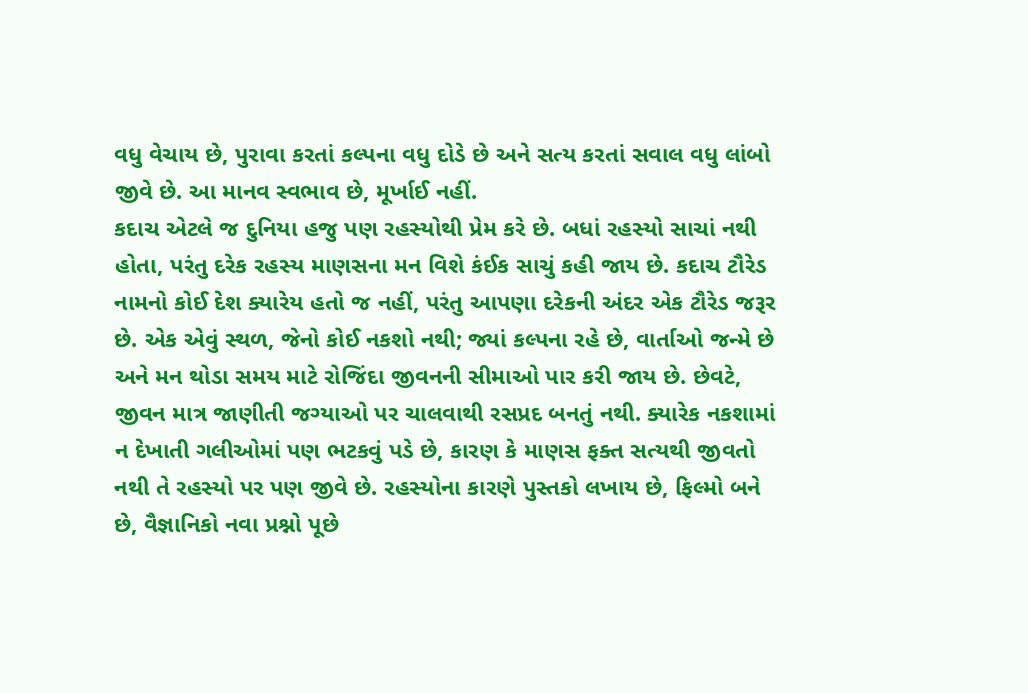વધુ વેચાય છે, પુરાવા કરતાં કલ્પના વધુ દોડે છે અને સત્ય કરતાં સવાલ વધુ લાંબો જીવે છે. આ માનવ સ્વભાવ છે, મૂર્ખાઈ નહીં.
કદાચ એટલે જ દુનિયા હજુ પણ રહસ્યોથી પ્રેમ કરે છે. બધાં રહસ્યો સાચાં નથી હોતા, પરંતુ દરેક રહસ્ય માણસના મન વિશે કંઈક સાચું કહી જાય છે. કદાચ ટૌરેડ નામનો કોઈ દેશ ક્યારેય હતો જ નહીં, પરંતુ આપણા દરેકની અંદર એક ટૌરેડ જરૂર છે. એક એવું સ્થળ, જેનો કોઈ નકશો નથી; જ્યાં કલ્પના રહે છે, વાર્તાઓ જન્મે છે અને મન થોડા સમય માટે રોજિંદા જીવનની સીમાઓ પાર કરી જાય છે. છેવટે, જીવન માત્ર જાણીતી જગ્યાઓ પર ચાલવાથી રસપ્રદ બનતું નથી. ક્યારેક નકશામાં ન દેખાતી ગલીઓમાં પણ ભટકવું પડે છે, કારણ કે માણસ ફક્ત સત્યથી જીવતો નથી તે રહસ્યો પર પણ જીવે છે. રહસ્યોના કારણે પુસ્તકો લખાય છે, ફિલ્મો બને છે, વૈજ્ઞાનિકો નવા પ્રશ્નો પૂછે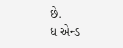છે.
ધ એન્ડ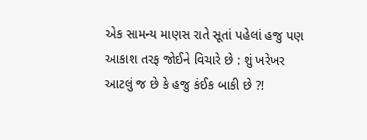એક સામન્ય માણસ રાતે સૂતાં પહેલાં હજુ પણ આકાશ તરફ જોઈને વિચારે છે : શું ખરેખર આટલું જ છે કે હજુ કંઈક બાકી છે ?!